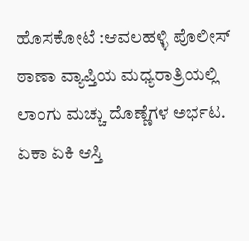ಹೊಸಕೋಟೆ :ಆವಲಹಳ್ಳಿ ಪೊಲೀಸ್ ಠಾಣಾ ವ್ಯಾಪ್ತಿಯ ಮಧ್ಯರಾತ್ರಿಯಲ್ಲಿ ಲಾಂಗು ಮಚ್ಚು ದೊಣ್ಣೆಗಳ ಅರ್ಭಟ. ಏಕಾ ಏಕಿ ಆಸ್ತಿ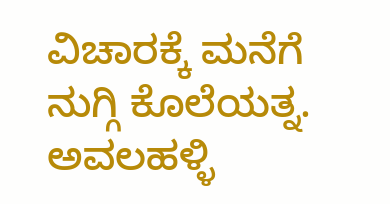ವಿಚಾರಕ್ಕೆ ಮನೆಗೆ ನುಗ್ಗಿ ಕೊಲೆಯತ್ನ. ಅವಲಹಳ್ಳಿ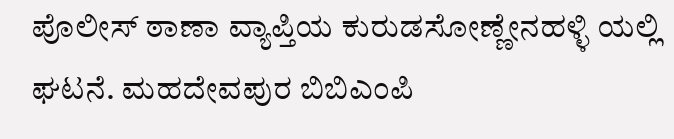ಪೊಲೀಸ್ ಠಾಣಾ ವ್ಯಾಪ್ತಿಯ ಕುರುಡಸೋಣ್ಣೇನಹಳ್ಳಿ ಯಲ್ಲಿ ಘಟನೆ. ಮಹದೇವಪುರ ಬಿಬಿಎಂಪಿ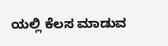ಯಲ್ಲಿ ಕೆಲಸ ಮಾಡುವ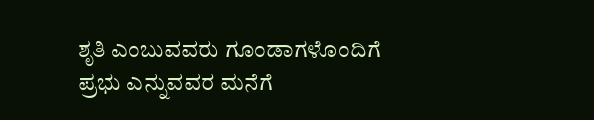ಶೃತಿ ಎಂಬುವವರು ಗೂಂಡಾಗಳೊಂದಿಗೆ ಪ್ರಭು ಎನ್ನುವವರ ಮನೆಗೆ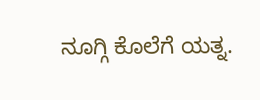ನೂಗ್ಗಿ ಕೊಲೆಗೆ ಯತ್ನ.